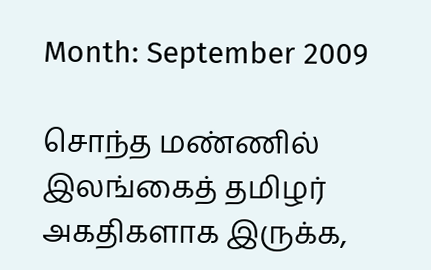Month: September 2009

சொந்த மண்ணில் இலங்கைத் தமிழர் அகதிகளாக இருக்க,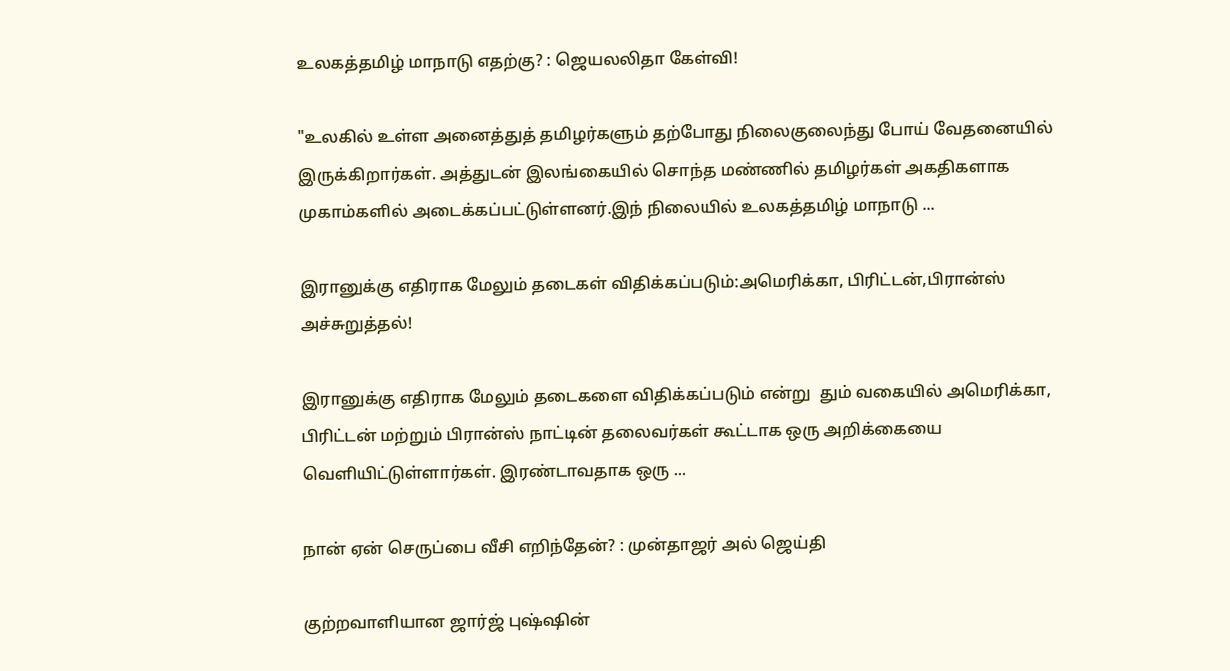உலகத்தமிழ் மாநாடு எதற்கு? : ஜெயலலிதா கேள்வி!

"உலகில் உள்ள அனைத்துத் தமிழர்களும் தற்போது நிலைகுலைந்து போய் வேதனையில் இருக்கிறார்கள். அத்துடன் இலங்கையில் சொந்த மண்ணில் தமிழர்கள் அகதிகளாக முகாம்களில் அடைக்கப்பட்டுள்ளனர்.இந் நிலையில் உலகத்தமிழ் மாநாடு ...

இரானுக்கு எதிராக மேலும் தடைகள் விதிக்கப்படும்:அமெரிக்கா, பிரிட்டன்,பிரான்ஸ் அச்சுறுத்தல்!

இரானுக்கு எதிராக மேலும் தடைகளை விதிக்கப்படும் என்று  தும் வகையில் அமெரிக்கா, பிரிட்டன் மற்றும் பிரான்ஸ் நாட்டின் தலைவர்கள் கூட்டாக ஒரு அறிக்கையை வெளியிட்டுள்ளார்கள். இரண்டாவதாக ஒரு ...

நான் ஏன் செருப்பை வீசி எறிந்தேன்? : முன்தாஜர் அல் ஜெய்தி

குற்றவாளியான ஜார்ஜ் புஷ்ஷின்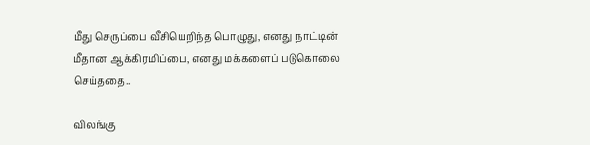மீது செருப்பை வீசியெறிந்த பொழுது, எனது நாட்டின் மீதான ஆக்கிரமிப்பை, எனது மக்களைப் படுகொலை செய்ததை..

விலங்கு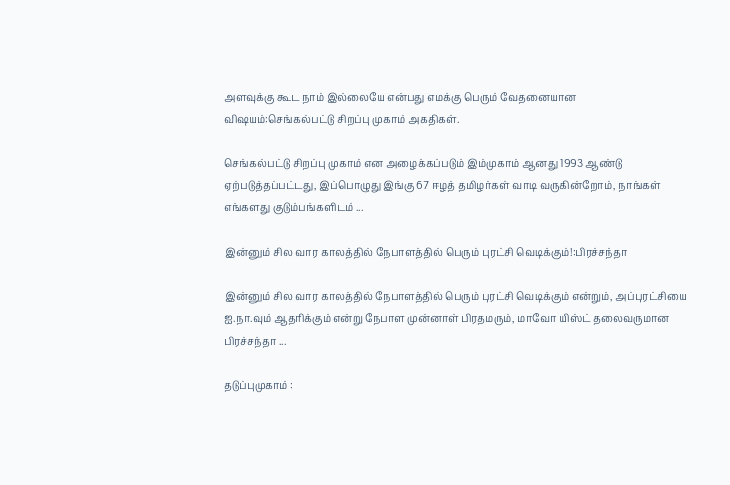அளவுக்கு கூட நாம் இல்லையே என்பது எமக்கு பெரும் வேதனையான விஷயம்:செங்கல்பட்டு சிறப்பு முகாம் அகதிகள்.

செங்கல்பட்டு சிறப்பு முகாம் என அழைக்கப்படும் இம்முகாம் ஆனது 1993 ஆண்டு ஏற்படுத்தப்பட்டது, இப்பொழுது இங்கு 67 ஈழத் தமிழர்கள் வாடி வருகின்றோம், நாங்கள் எங்களது குடும்பங்களிடம் ...

இன்னும் சில வார காலத்தில் நேபாளத்தில் பெரும் புரட்சி வெடிக்கும்!:பிரச்சந்தா

இன்னும் சில வார காலத்தில் நேபாளத்தில் பெரும் புரட்சி வெடிக்கும் என்றும், அப்புரட்சியை ஐ.நா.வும் ஆதரிக்கும் என்று நேபாள முன்னாள் பிரதமரும், மாவோ யிஸ்ட் தலைவருமான பிரச்சந்தா ...

தடுப்புமுகாம் :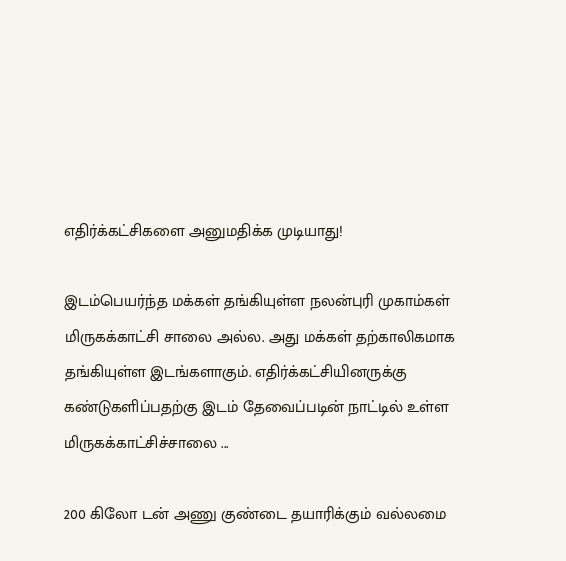எதிர்க்கட்சிகளை அனுமதிக்க முடியாது!

இடம்பெயர்ந்த மக்கள் தங்கியுள்ள நலன்புரி முகாம்கள் மிருகக்காட்சி சாலை அல்ல. அது மக்கள் தற்காலிகமாக தங்கியுள்ள இடங்களாகும். எதிர்க்கட்சியினருக்கு கண்டுகளிப்பதற்கு இடம் தேவைப்படின் நாட்டில் உள்ள மிருகக்காட்சிச்சாலை ...

200 கிலோ டன் அணு குண்டை தயாரிக்கும் வல்லமை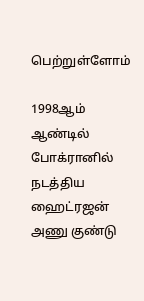பெற்றுள்ளோம்

1998ஆம் ஆண்டில் போக்ரானில் நடத்திய ஹைட்ரஜன் அணு குண்டு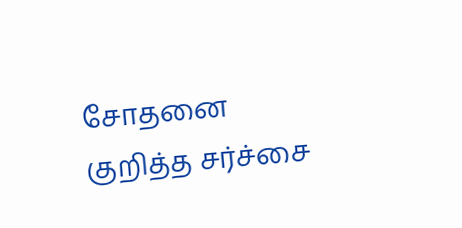சோதனை குறித்த சர்ச்சை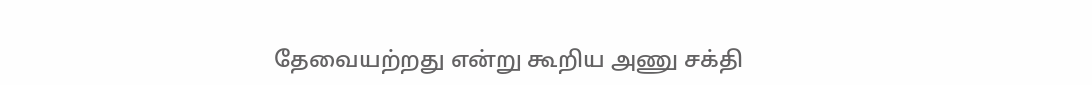தேவையற்றது என்று கூறிய அணு சக்தி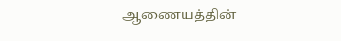ஆணையத்தின்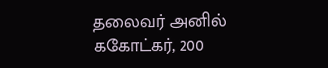தலைவர் அனில் ககோட்கர், 200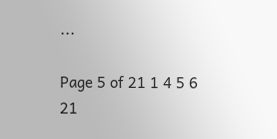...

Page 5 of 21 1 4 5 6 21